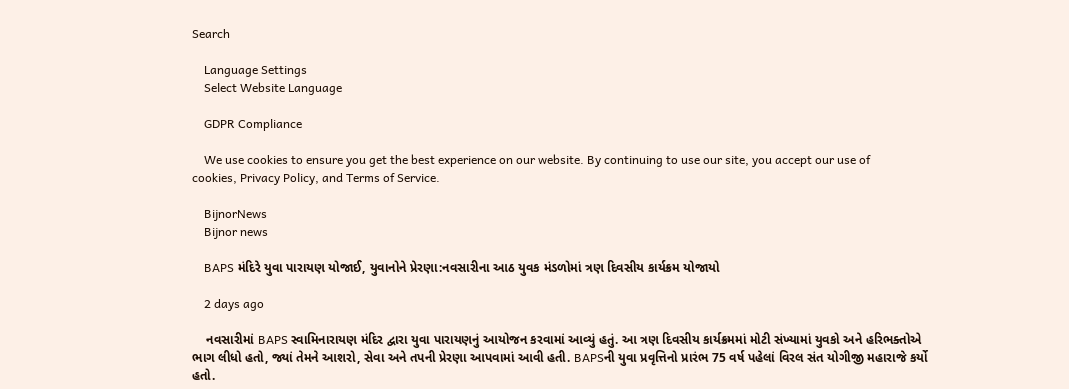Search

    Language Settings
    Select Website Language

    GDPR Compliance

    We use cookies to ensure you get the best experience on our website. By continuing to use our site, you accept our use of cookies, Privacy Policy, and Terms of Service.

    BijnorNews
    Bijnor news

    BAPS મંદિરે યુવા પારાયણ યોજાઈ, યુવાનોને પ્રેરણા:નવસારીના આઠ યુવક મંડળોમાં ત્રણ દિવસીય કાર્યક્રમ યોજાયો

    2 days ago

    નવસારીમાં BAPS સ્વામિનારાયણ મંદિર દ્વારા યુવા પારાયણનું આયોજન કરવામાં આવ્યું હતું. આ ત્રણ દિવસીય કાર્યક્રમમાં મોટી સંખ્યામાં યુવકો અને હરિભક્તોએ ભાગ લીધો હતો, જ્યાં તેમને આશરો, સેવા અને તપની પ્રેરણા આપવામાં આવી હતી. BAPSની યુવા પ્રવૃત્તિનો પ્રારંભ 75 વર્ષ પહેલાં વિરલ સંત યોગીજી મહારાજે કર્યો હતો.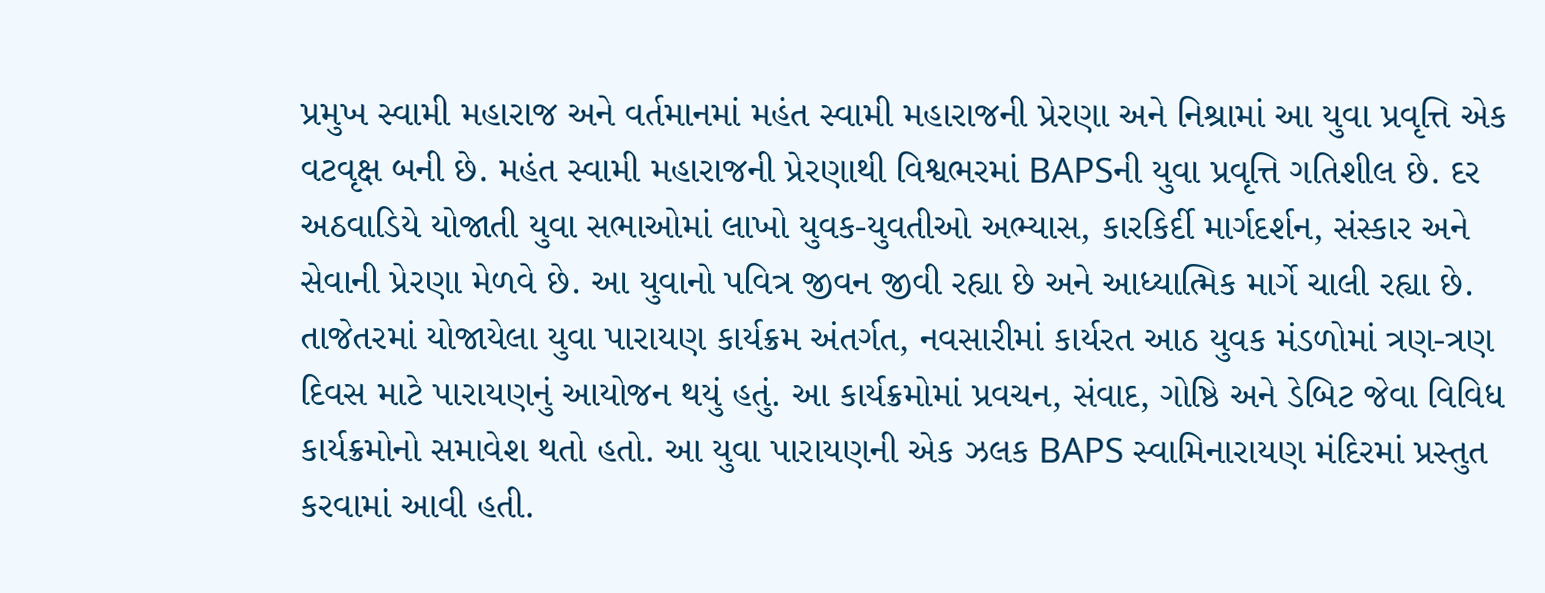પ્રમુખ સ્વામી મહારાજ અને વર્તમાનમાં મહંત સ્વામી મહારાજની પ્રેરણા અને નિશ્રામાં આ યુવા પ્રવૃત્તિ એક વટવૃક્ષ બની છે. મહંત સ્વામી મહારાજની પ્રેરણાથી વિશ્વભરમાં BAPSની યુવા પ્રવૃત્તિ ગતિશીલ છે. દર અઠવાડિયે યોજાતી યુવા સભાઓમાં લાખો યુવક-યુવતીઓ અભ્યાસ, કારકિર્દી માર્ગદર્શન, સંસ્કાર અને સેવાની પ્રેરણા મેળવે છે. આ યુવાનો પવિત્ર જીવન જીવી રહ્યા છે અને આધ્યાત્મિક માર્ગે ચાલી રહ્યા છે. તાજેતરમાં યોજાયેલા યુવા પારાયણ કાર્યક્રમ અંતર્ગત, નવસારીમાં કાર્યરત આઠ યુવક મંડળોમાં ત્રણ-ત્રણ દિવસ માટે પારાયણનું આયોજન થયું હતું. આ કાર્યક્રમોમાં પ્રવચન, સંવાદ, ગોષ્ઠિ અને ડેબિટ જેવા વિવિધ કાર્યક્રમોનો સમાવેશ થતો હતો. આ યુવા પારાયણની એક ઝલક BAPS સ્વામિનારાયણ મંદિરમાં પ્રસ્તુત કરવામાં આવી હતી.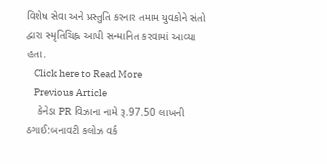વિશેષ સેવા અને પ્રસ્તુતિ કરનાર તમામ યુવકોને સંતો દ્વારા સ્મૃતિચિહ્ન આપી સન્માનિત કરવામાં આવ્યા હતા.
    Click here to Read More
    Previous Article
    કેનેડા PR વિઝાના નામે રૂ.97.50 લાખની ઠગાઈ:બનાવટી કલોઝ વર્ક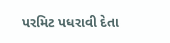પરમિટ પધરાવી દેતા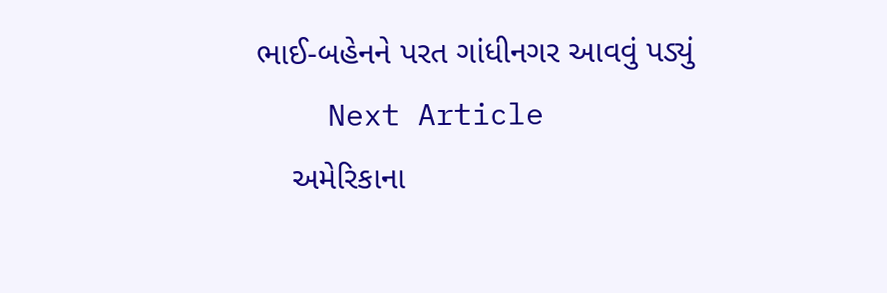ભાઈ-બહેનને પરત ગાંધીનગર આવવું પડ્યું
    Next Article
    અમેરિકાના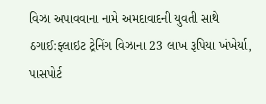વિઝા અપાવવાના નામે અમદાવાદની યુવતી સાથે ઠગાઈ:ફ્લાઇટ ટ્રેનિંગ વિઝાના 23 લાખ રૂપિયા ખંખેર્યા, પાસપોર્ટ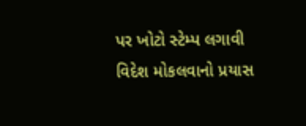પર ખોટો સ્ટેમ્પ લગાવી વિદેશ મોકલવાનો પ્રયાસ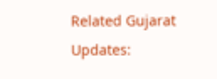Related Gujarat Updates: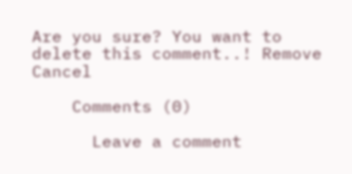Are you sure? You want to delete this comment..! Remove Cancel

    Comments (0)

      Leave a comment